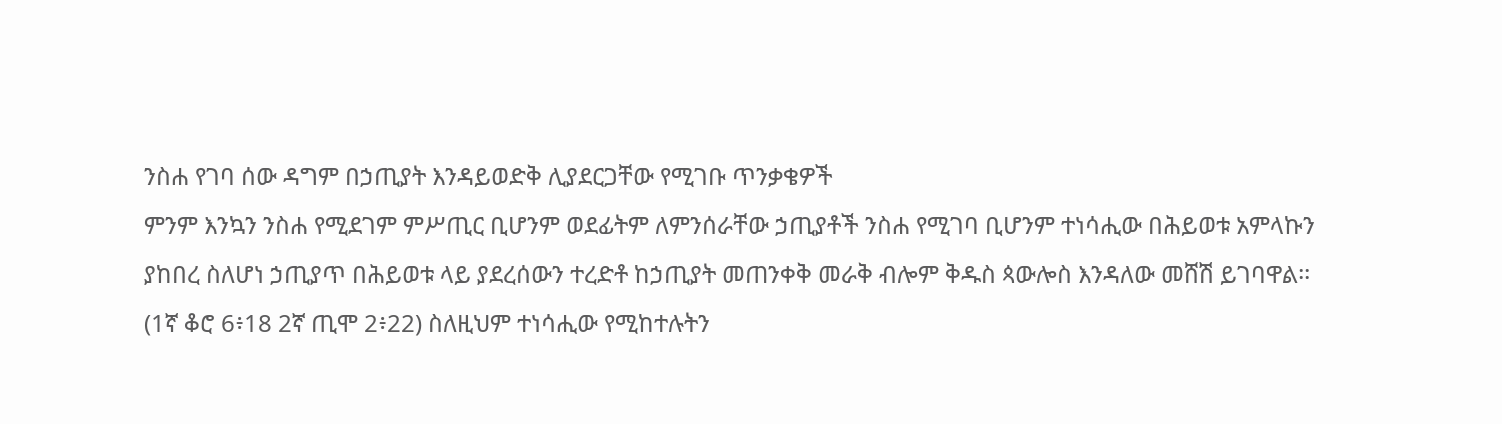ንስሐ የገባ ሰው ዳግም በኃጢያት እንዳይወድቅ ሊያደርጋቸው የሚገቡ ጥንቃቄዎች
ምንም እንኳን ንስሐ የሚደገም ምሥጢር ቢሆንም ወደፊትም ለምንሰራቸው ኃጢያቶች ንስሐ የሚገባ ቢሆንም ተነሳሒው በሕይወቱ አምላኩን ያከበረ ስለሆነ ኃጢያጥ በሕይወቱ ላይ ያደረሰውን ተረድቶ ከኃጢያት መጠንቀቅ መራቅ ብሎም ቅዱስ ጳውሎስ እንዳለው መሸሽ ይገባዋል፡፡(1ኛ ቆሮ 6፥18 2ኛ ጢሞ 2፥22) ስለዚህም ተነሳሒው የሚከተሉትን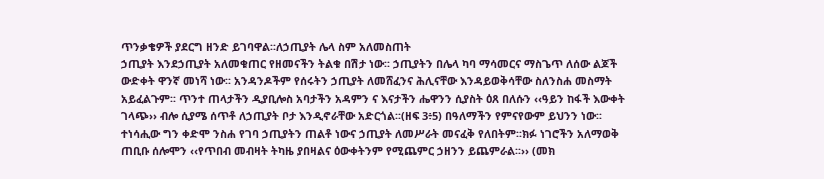ጥንቃቄዎች ያደርግ ዘንድ ይገባዋል፡፡ለኃጢያት ሌላ ስም አለመስጠት
ኃጢያት እንደኃጢያት አለመቁጠር የዘመናችን ትልቁ በሽታ ነው፡፡ ኃጢያትን በሌላ ካባ ማሳመርና ማስጌጥ ለሰው ልጆች ውድቀት ዋንኛ መነሻ ነው፡፡ አንዳንዶችም የሰሩትን ኃጢያት ለመሸፈንና ሕሊናቸው እንዳይወቅሳቸው ስለንስሐ መስማት አይፈልጉም፡፡ ጥንተ ጠላታችን ዲያቢሎስ አባታችን አዳምን ና እናታችን ሔዋንን ሲያስት ዕጸ በለሱን ‹‹ዓይን ከፋች እውቀት ገላጭ›› ብሎ ሲያሜ ሰጥቶ ለኃጢያት ቦታ እንዲኖራቸው አድርጎል፡፡(ዘፍ 3፥5) በዓለማችን የምናየውም ይህንን ነው፡፡ ተነሳሒው ግን ቀድሞ ንስሐ የገባ ኃጢያትን ጠልቶ ነውና ኃጢያት ለመሥራት መናፈቅ የለበትም፡፡ክፉ ነገሮችን አለማወቅ
ጠቢቡ ሰሎሞን ‹‹የጥበብ መብዛት ትካዜ ያበዛልና ዕውቀትንም የሚጨምር ኃዘንን ይጨምራል፡፡›› (መክ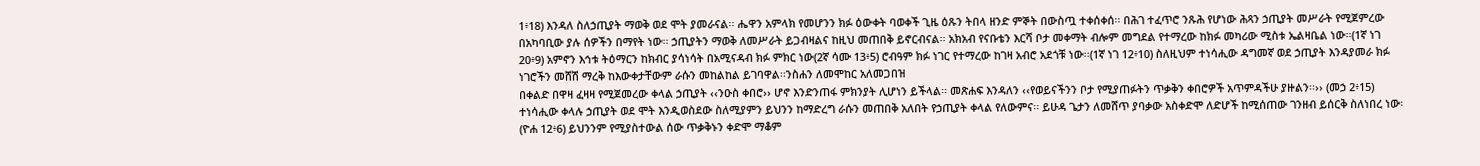1፥18) እንዳለ ስለኃጢያት ማወቅ ወደ ሞት ያመራናል፡፡ ሔዋን አምላክ የመሆንን ክፉ ዕውቀት ባወቀች ጊዜ ዕጹን ትበላ ዘንድ ምኞት በውስጧ ተቀሰቀሰ፡፡ በሕገ ተፈጥሮ ንጹሕ የሆነው ሕጻን ኃጢያት መሥራት የሚጀምረው በአካባቢው ያሉ ሰዎችን በማየት ነው፡፡ ኃጢያትን ማወቅ ለመሥራት ይጋብዛልና ከዚህ መጠበቅ ይኖርብናል፡፡ አክአብ የናቡቴን እርሻ ቦታ መቀማት ብሎም መግደል የተማረው ከክፉ መካሪው ሚስቱ ኤልዛቤል ነው፡፡(1ኛ ነገ 20፥9) አምኖን እኅቱ ትዕማርን ከክብር ያሳነሳት በአሚናዳብ ክፉ ምክር ነው(2ኛ ሳሙ 13፥5) ሮብዓም ክፉ ነገር የተማረው ከገዛ አብሮ አደጎቹ ነው፡፡(1ኛ ነገ 12፥10) ስለዚህም ተነሳሒው ዳግመኛ ወደ ኃጢያት እንዳያመራ ክፉ ነገሮችን መሸሽ ማረቅ ከእውቀታቸውም ራሱን መከልከል ይገባዋል፡፡ንስሐን ለመሞከር አለመጋበዝ
በቀልድ በዋዛ ፈዛዛ የሚጀመረው ቀላል ኃጢያት ‹‹ንዑስ ቀበሮ›› ሆኖ እንድንጠፋ ምክንያት ሊሆነን ይችላል፡፡ መጽሐፍ እንዳለን ‹‹የወይናችንን ቦታ የሚያጠፉትን ጥቃቅን ቀበሮዎች አጥምዳችሁ ያዙልን፡፡›› (መኃ 2፥15) ተነሳሒው ቀላሉ ኃጢያት ወደ ሞት እንዲወስደው ስለሚያምን ይህንን ከማድረግ ራሱን መጠበቅ አለበት የኃጢያት ቀላል የለውምና፡፡ ይሁዳ ጌታን ለመሸጥ ያባቃው አስቀድሞ ለድሆች ከሚሰጠው ገንዘብ ይሰርቅ ስለነበረ ነው፡(ዮሐ 12፥6) ይህንንም የሚያስተውል ሰው ጥቃቅኑን ቀድሞ ማቆም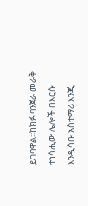ይገባዋል፡፡ከክፉ ባንጀራ መራቅ
ተነሳሒው ሌሎች በእርሱ እንዲሳቡ አስተማሪ እንጂ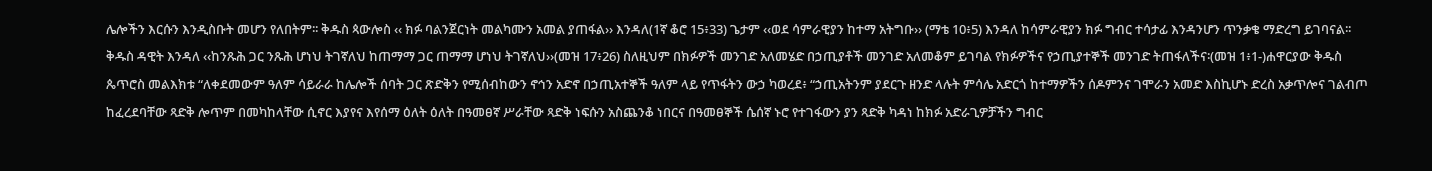ሌሎችን እርሱን እንዲስቡት መሆን የለበትም፡፡ ቅዱስ ጳውሎስ ‹‹ ክፉ ባልንጀርነት መልካሙን አመል ያጠፋል›› እንዳለ(1ኛ ቆሮ 15፥33) ጌታም ‹‹ወደ ሳምራዊያን ከተማ አትግቡ›› (ማቴ 10፥5) እንዳለ ከሳምራዊያን ክፉ ግብር ተሳታፊ እንዳንሆን ጥንቃቄ ማድረግ ይገባናል፡፡ ቅዱስ ዳዊት እንዳለ ‹‹ከንጹሕ ጋር ንጹሕ ሆነህ ትገኛለህ ከጠማማ ጋር ጠማማ ሆነህ ትገኛለህ››(መዝ 17፥26) ስለዚህም በክፉዎች መንገድ አለመሄድ በኃጢያቶች መንገድ አለመቆም ይገባል የክፉዎችና የኃጢያተኞች መንገድ ትጠፋለችና፡(መዝ 1፥1-)ሐዋርያው ቅዱስ ጴጥሮስ መልእክቱ “ለቀደመውም ዓለም ሳይራራ ከሌሎች ሰባት ጋር ጽድቅን የሚሰብከውን ኖኅን አድኖ በኃጢአተኞች ዓለም ላይ የጥፋትን ውኃ ካወረደ፥ “ኃጢአትንም ያደርጉ ዘንድ ላሉት ምሳሌ አድርጎ ከተማዎችን ሰዶምንና ገሞራን አመድ እስኪሆኑ ድረስ አቃጥሎና ገልብጦ ከፈረደባቸው ጻድቅ ሎጥም በመካከላቸው ሲኖር እያየና እየሰማ ዕለት ዕለት በዓመፀኛ ሥራቸው ጻድቅ ነፍሱን አስጨንቆ ነበርና በዓመፀኞች ሴሰኛ ኑሮ የተገፋውን ያን ጻድቅ ካዳነ ከክፉ አድራጊዎቻችን ግብር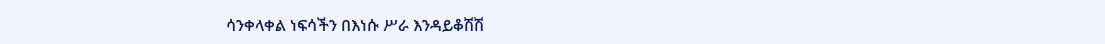ሳንቀላቀል ነፍሳችን በእነሱ ሥራ እንዳይቆሽሽ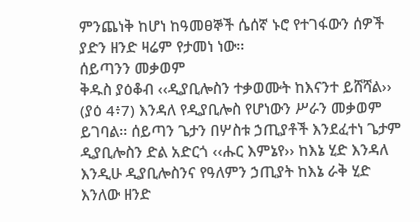ምንጨነቅ ከሆነ ከዓመፀኞች ሴሰኛ ኑሮ የተገፋውን ሰዎች ያድን ዘንድ ዛሬም የታመነ ነው፡፡
ሰይጣንን መቃወም
ቅዱስ ያዕቆብ ‹‹ዲያቢሎስን ተቃወሙት ከእናንተ ይሸሻል›› (ያዕ 4፥7) እንዳለ የዲያቢሎስ የሆነውን ሥራን መቃወም ይገባል፡፡ ሰይጣን ጌታን በሦስቱ ኃጢያቶች እንደፈተነ ጌታም ዲያቢሎስን ድል አድርጎ ‹‹ሑር እምኔየ›› ከእኔ ሂድ እንዳለ እንዲሁ ዲያቢሎስንና የዓለምን ኃጢያት ከእኔ ራቅ ሂድ እንለው ዘንድ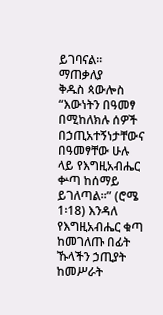ይገባናል፡፡ማጠቃለያ
ቅዱስ ጳውሎስ “እውነትን በዓመፃ በሚከለክሉ ሰዎች በኃጢአተኝነታቸውና በዓመፃቸው ሁሉ ላይ የእግዚአብሔር ቍጣ ከሰማይ ይገለጣል፡፡” (ሮሜ 1፡18) እንዳለ የእግዚአብሔር ቁጣ ከመገለጡ በፊት ኹላችን ኃጢያት ከመሥራት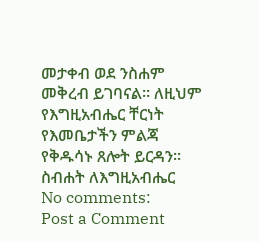መታቀብ ወደ ንስሐም መቅረብ ይገባናል፡፡ ለዚህም የእግዚአብሔር ቸርነት የእመቤታችን ምልጃ የቅዱሳኑ ጸሎት ይርዳን፡፡ስብሐት ለእግዚአብሔር
No comments:
Post a Comment